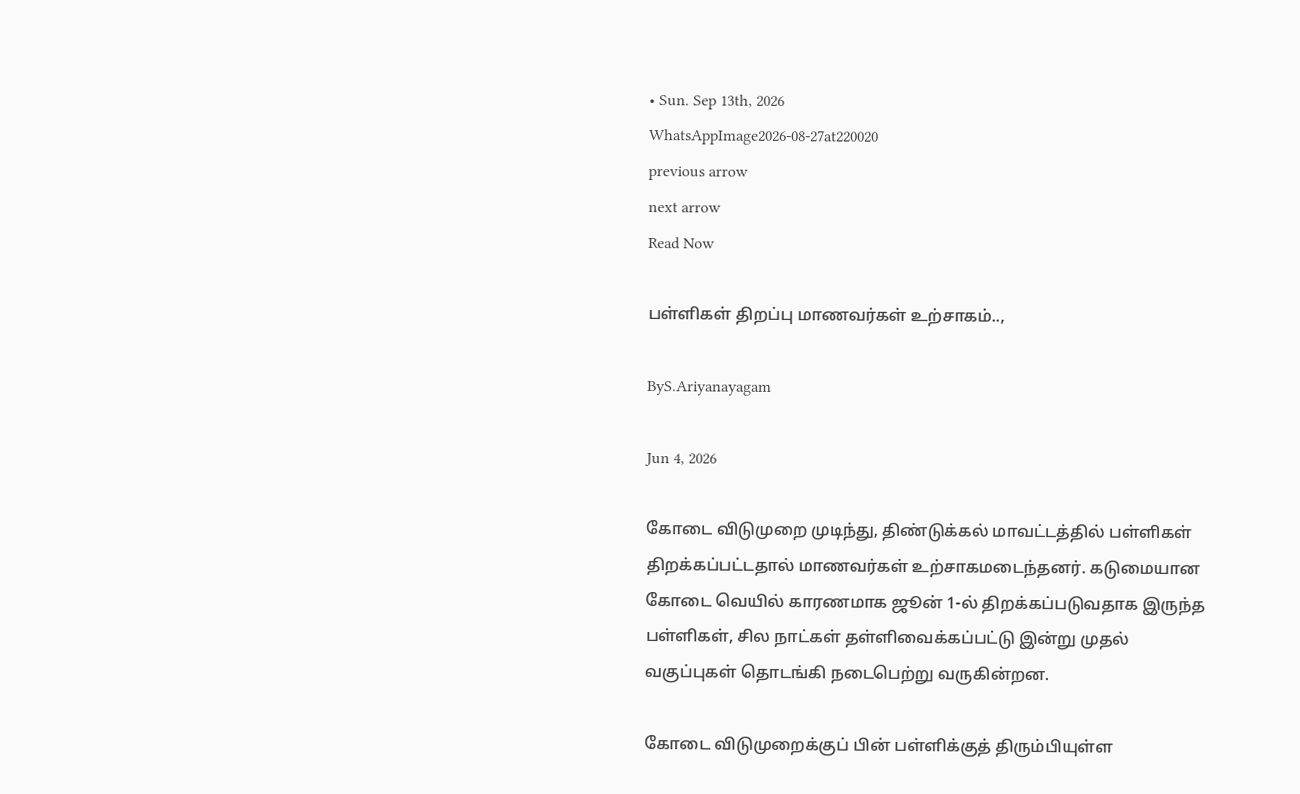• Sun. Sep 13th, 2026
WhatsAppImage2026-08-27at220020
previous arrow
next arrow
Read Now

பள்ளிகள் திறப்பு மாணவர்கள் உற்சாகம்..,

ByS.Ariyanayagam

Jun 4, 2026

கோடை விடுமுறை முடிந்து, திண்டுக்கல் மாவட்டத்தில் பள்ளிகள் திறக்கப்பட்டதால் மாணவர்கள் உற்சாகமடைந்தனர். கடுமையான கோடை வெயில் காரணமாக ஜூன் 1-ல் திறக்கப்படுவதாக இருந்த பள்ளிகள், சில நாட்கள் தள்ளிவைக்கப்பட்டு இன்று முதல் வகுப்புகள் தொடங்கி நடைபெற்று வருகின்றன.

கோடை விடுமுறைக்குப் பின் பள்ளிக்குத் திரும்பியுள்ள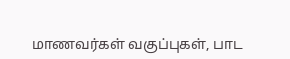மாணவர்கள் வகுப்புகள், பாட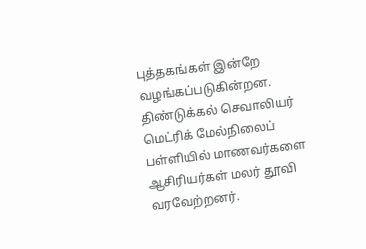புத்தகங்கள் இன்றே வழங்கப்படுகின்றன. திண்டுக்கல் செவாலியர் மெட்ரிக் மேல்நிலைப் பள்ளியில் மாணவர்களை ஆசிரியர்கள் மலர் தூவி வரவேற்றனர்.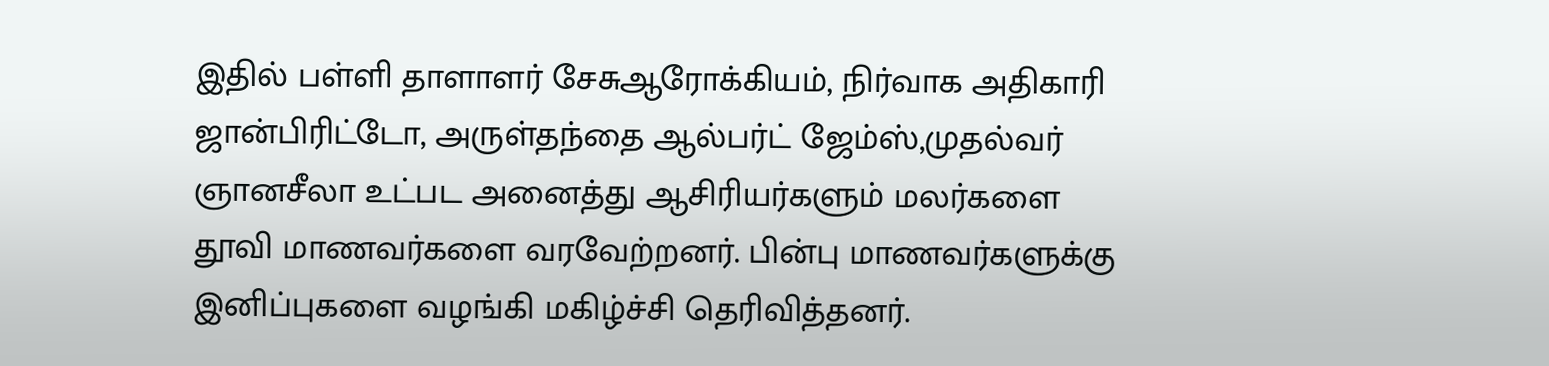இதில் பள்ளி தாளாளர் சேசுஆரோக்கியம், நிர்வாக அதிகாரி ஜான்பிரிட்டோ, அருள்தந்தை ஆல்பர்ட் ஜேம்ஸ்,முதல்வர் ஞானசீலா உட்பட அனைத்து ஆசிரியர்களும் மலர்களை தூவி மாணவர்களை வரவேற்றனர். பின்பு மாணவர்களுக்கு இனிப்புகளை வழங்கி மகிழ்ச்சி தெரிவித்தனர்.